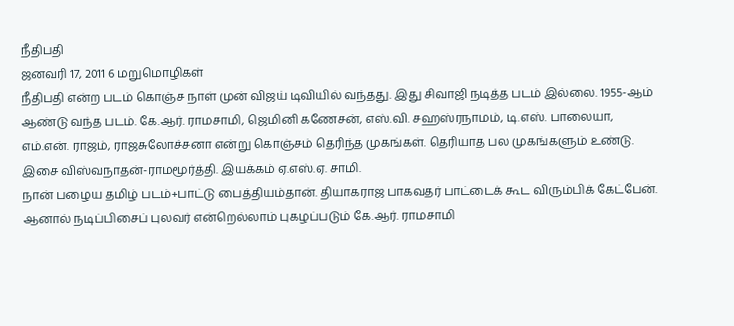நீதிபதி
ஜனவரி 17, 2011 6 மறுமொழிகள்
நீதிபதி என்ற படம் கொஞ்ச நாள் முன் விஜய் டிவியில் வந்தது. இது சிவாஜி நடித்த படம் இல்லை. 1955-ஆம் ஆண்டு வந்த படம். கே.ஆர். ராமசாமி, ஜெமினி கணேசன், எஸ்.வி. சஹஸ்ரநாமம், டி.எஸ். பாலையா, எம்.என். ராஜம், ராஜசுலோச்சனா என்று கொஞ்சம் தெரிந்த முகங்கள். தெரியாத பல முகங்களும் உண்டு. இசை விஸ்வநாதன்-ராமமூர்த்தி. இயக்கம் ஏ.எஸ்.ஏ. சாமி.
நான் பழைய தமிழ் படம்+பாட்டு பைத்தியம்தான். தியாகராஜ பாகவதர் பாட்டைக் கூட விரும்பிக் கேட்பேன். ஆனால் நடிப்பிசைப் புலவர் என்றெல்லாம் புகழப்படும் கே.ஆர். ராமசாமி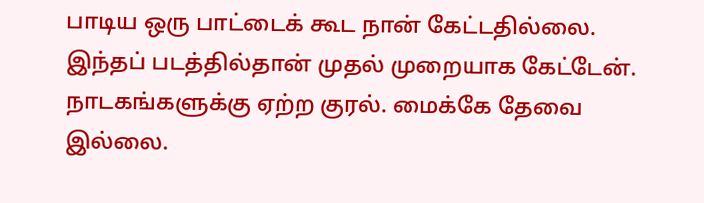பாடிய ஒரு பாட்டைக் கூட நான் கேட்டதில்லை. இந்தப் படத்தில்தான் முதல் முறையாக கேட்டேன். நாடகங்களுக்கு ஏற்ற குரல். மைக்கே தேவை இல்லை.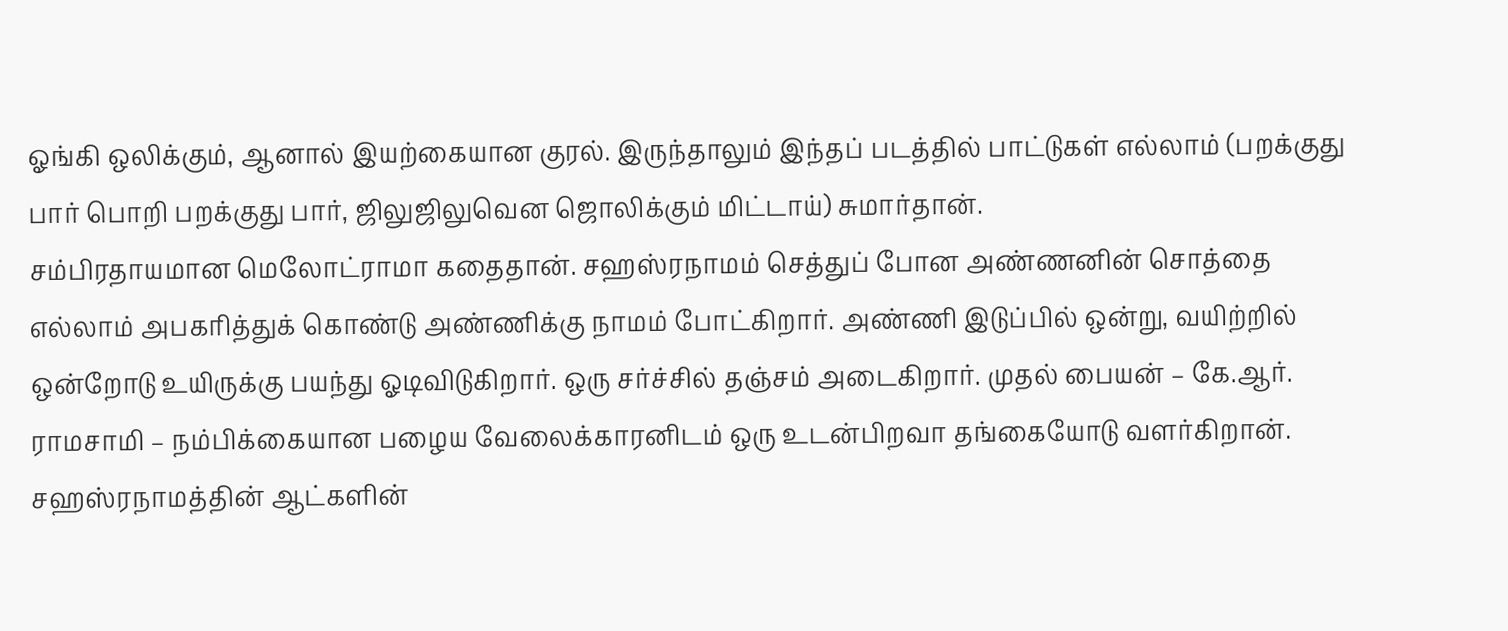ஓங்கி ஒலிக்கும், ஆனால் இயற்கையான குரல். இருந்தாலும் இந்தப் படத்தில் பாட்டுகள் எல்லாம் (பறக்குது பார் பொறி பறக்குது பார், ஜிலுஜிலுவென ஜொலிக்கும் மிட்டாய்) சுமார்தான்.
சம்பிரதாயமான மெலோட்ராமா கதைதான். சஹஸ்ரநாமம் செத்துப் போன அண்ணனின் சொத்தை எல்லாம் அபகரித்துக் கொண்டு அண்ணிக்கு நாமம் போட்கிறார். அண்ணி இடுப்பில் ஒன்று, வயிற்றில் ஒன்றோடு உயிருக்கு பயந்து ஓடிவிடுகிறார். ஒரு சர்ச்சில் தஞ்சம் அடைகிறார். முதல் பையன் – கே.ஆர். ராமசாமி – நம்பிக்கையான பழைய வேலைக்காரனிடம் ஒரு உடன்பிறவா தங்கையோடு வளர்கிறான். சஹஸ்ரநாமத்தின் ஆட்களின்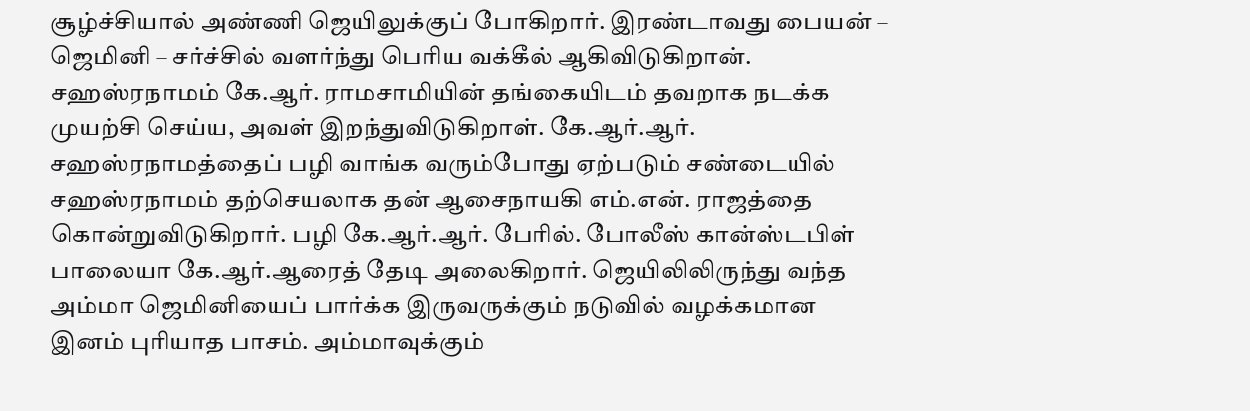சூழ்ச்சியால் அண்ணி ஜெயிலுக்குப் போகிறார். இரண்டாவது பையன் – ஜெமினி – சர்ச்சில் வளர்ந்து பெரிய வக்கீல் ஆகிவிடுகிறான். சஹஸ்ரநாமம் கே.ஆர். ராமசாமியின் தங்கையிடம் தவறாக நடக்க முயற்சி செய்ய, அவள் இறந்துவிடுகிறாள். கே.ஆர்.ஆர். சஹஸ்ரநாமத்தைப் பழி வாங்க வரும்போது ஏற்படும் சண்டையில் சஹஸ்ரநாமம் தற்செயலாக தன் ஆசைநாயகி எம்.என். ராஜத்தை கொன்றுவிடுகிறார். பழி கே.ஆர்.ஆர். பேரில். போலீஸ் கான்ஸ்டபிள் பாலையா கே.ஆர்.ஆரைத் தேடி அலைகிறார். ஜெயிலிலிருந்து வந்த அம்மா ஜெமினியைப் பார்க்க இருவருக்கும் நடுவில் வழக்கமான இனம் புரியாத பாசம். அம்மாவுக்கும்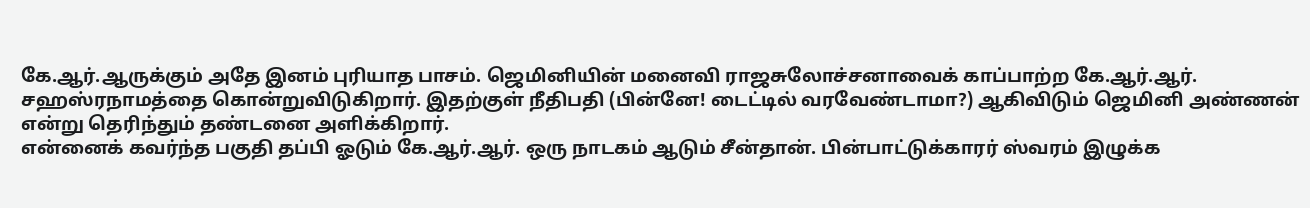கே.ஆர்.ஆருக்கும் அதே இனம் புரியாத பாசம். ஜெமினியின் மனைவி ராஜசுலோச்சனாவைக் காப்பாற்ற கே.ஆர்.ஆர். சஹஸ்ரநாமத்தை கொன்றுவிடுகிறார். இதற்குள் நீதிபதி (பின்னே! டைட்டில் வரவேண்டாமா?) ஆகிவிடும் ஜெமினி அண்ணன் என்று தெரிந்தும் தண்டனை அளிக்கிறார்.
என்னைக் கவர்ந்த பகுதி தப்பி ஓடும் கே.ஆர்.ஆர். ஒரு நாடகம் ஆடும் சீன்தான். பின்பாட்டுக்காரர் ஸ்வரம் இழுக்க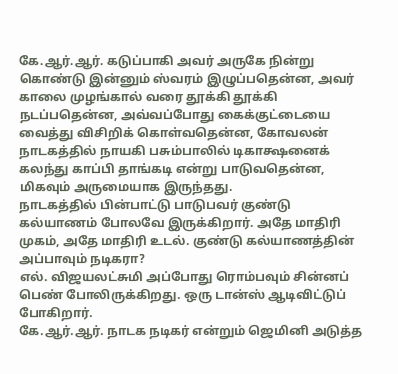கே.ஆர்.ஆர். கடுப்பாகி அவர் அருகே நின்று கொண்டு இன்னும் ஸ்வரம் இழுப்பதென்ன, அவர் காலை முழங்கால் வரை தூக்கி தூக்கி நடப்பதென்ன, அவ்வப்போது கைக்குட்டையை வைத்து விசிறிக் கொள்வதென்ன, கோவலன் நாடகத்தில் நாயகி பசும்பாலில் டிகாக்ஷனைக் கலந்து காப்பி தாங்கடி என்று பாடுவதென்ன, மிகவும் அருமையாக இருந்தது.
நாடகத்தில் பின்பாட்டு பாடுபவர் குண்டு கல்யாணம் போலவே இருக்கிறார். அதே மாதிரி முகம், அதே மாதிரி உடல். குண்டு கல்யாணத்தின் அப்பாவும் நடிகரா?
எல். விஜயலட்சுமி அப்போது ரொம்பவும் சின்னப் பெண் போலிருக்கிறது. ஒரு டான்ஸ் ஆடிவிட்டுப் போகிறார்.
கே.ஆர்.ஆர். நாடக நடிகர் என்றும் ஜெமினி அடுத்த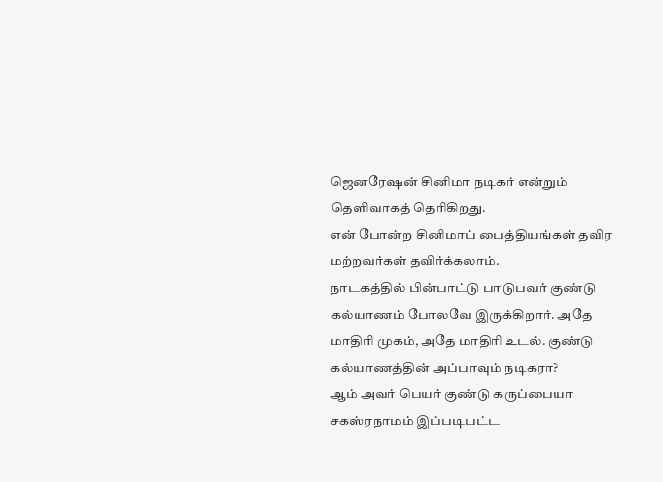ஜெனரேஷன் சினிமா நடிகர் என்றும் தெளிவாகத் தெரிகிறது.
என் போன்ற சினிமாப் பைத்தியங்கள் தவிர மற்றவர்கள் தவிர்க்கலாம்.
நாடகத்தில் பின்பாட்டு பாடுபவர் குண்டு கல்யாணம் போலவே இருக்கிறார். அதே மாதிரி முகம், அதே மாதிரி உடல். குண்டு கல்யாணத்தின் அப்பாவும் நடிகரா?
ஆம் அவர் பெயர் குண்டு கருப்பையா
சகஸ்ரநாமம் இப்படிபட்ட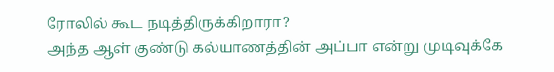ரோலில் கூட நடித்திருக்கிறாரா?
அந்த ஆள் குண்டு கல்யாணத்தின் அப்பா என்று முடிவுக்கே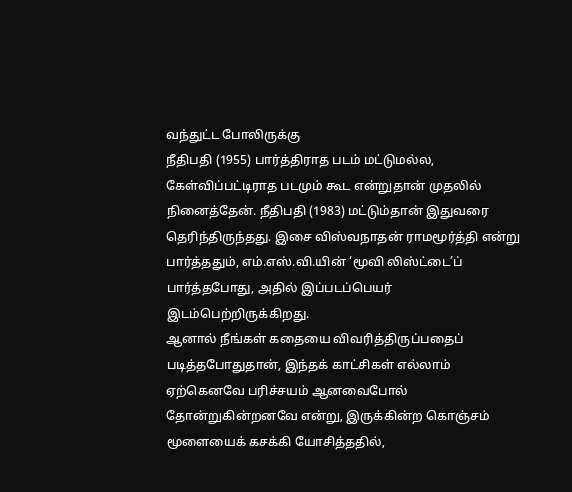வந்துட்ட போலிருக்கு
நீதிபதி (1955) பார்த்திராத படம் மட்டுமல்ல, கேள்விப்பட்டிராத படமும் கூட என்றுதான் முதலில் நினைத்தேன். நீதிபதி (1983) மட்டும்தான் இதுவரை தெரிந்திருந்தது. இசை விஸ்வநாதன் ராமமூர்த்தி என்று பார்த்ததும், எம்.எஸ்.வி.யின் ‘மூவி லிஸ்ட்டை’ப் பார்த்தபோது, அதில் இப்படப்பெயர் இடம்பெற்றிருக்கிறது.
ஆனால் நீங்கள் கதையை விவரித்திருப்பதைப் படித்தபோதுதான், இந்தக் காட்சிகள் எல்லாம் ஏற்கெனவே பரிச்சயம் ஆனவைபோல் தோன்றுகின்றனவே என்று, இருக்கின்ற கொஞ்சம் மூளையைக் கசக்கி யோசித்ததில்,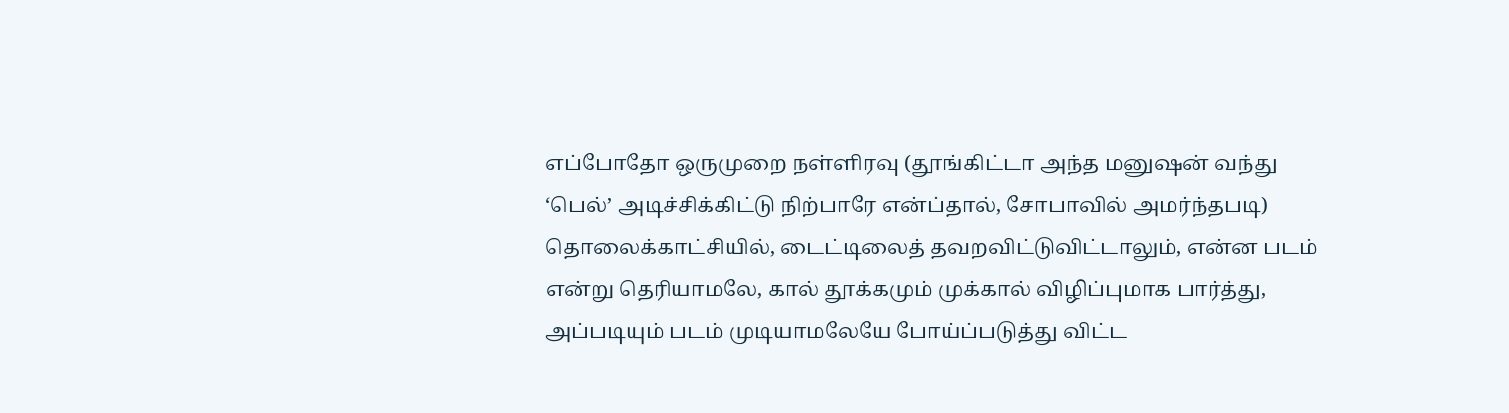எப்போதோ ஒருமுறை நள்ளிரவு (தூங்கிட்டா அந்த மனுஷன் வந்து ‘பெல்’ அடிச்சிக்கிட்டு நிற்பாரே என்ப்தால், சோபாவில் அமர்ந்தபடி) தொலைக்காட்சியில், டைட்டிலைத் தவறவிட்டுவிட்டாலும், என்ன படம் என்று தெரியாமலே, கால் தூக்கமும் முக்கால் விழிப்புமாக பார்த்து, அப்படியும் படம் முடியாமலேயே போய்ப்படுத்து விட்ட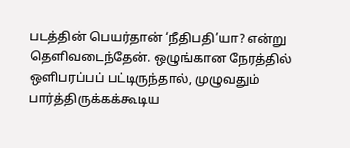படத்தின் பெயர்தான் ‘நீதிபதி’யா? என்று தெளிவடைந்தேன். ஒழுங்கான நேரத்தில் ஒளிபரப்பப் பட்டிருந்தால், முழுவதும் பார்த்திருக்கக்கூடிய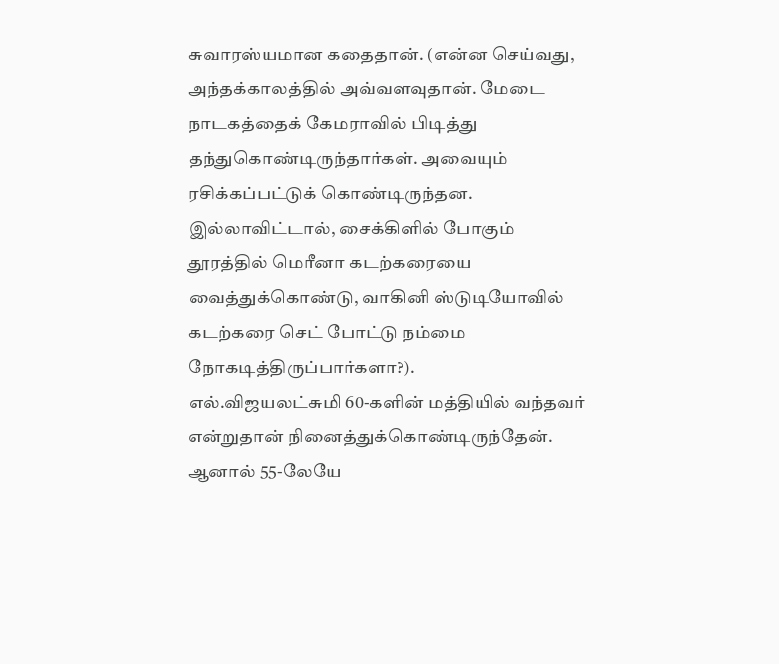சுவாரஸ்யமான கதைதான். (என்ன செய்வது, அந்தக்காலத்தில் அவ்வளவுதான். மேடை நாடகத்தைக் கேமராவில் பிடித்து தந்துகொண்டிருந்தார்கள். அவையும் ரசிக்கப்பட்டுக் கொண்டிருந்தன. இல்லாவிட்டால், சைக்கிளில் போகும் தூரத்தில் மெரீனா கடற்கரையை வைத்துக்கொண்டு, வாகினி ஸ்டுடியோவில் கடற்கரை செட் போட்டு நம்மை நோகடித்திருப்பார்களா?).
எல்.விஜயலட்சுமி 60-களின் மத்தியில் வந்தவர் என்றுதான் நினைத்துக்கொண்டிருந்தேன். ஆனால் 55-லேயே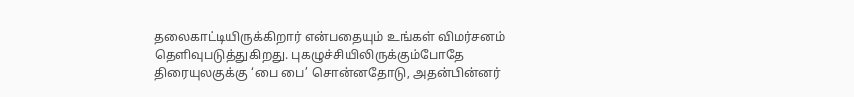தலைகாட்டியிருக்கிறார் என்பதையும் உங்கள் விமர்சனம் தெளிவுபடுத்துகிறது. புகழுச்சியிலிருக்கும்போதே திரையுலகுக்கு ‘பை பை’ சொன்னதோடு, அதன்பின்னர்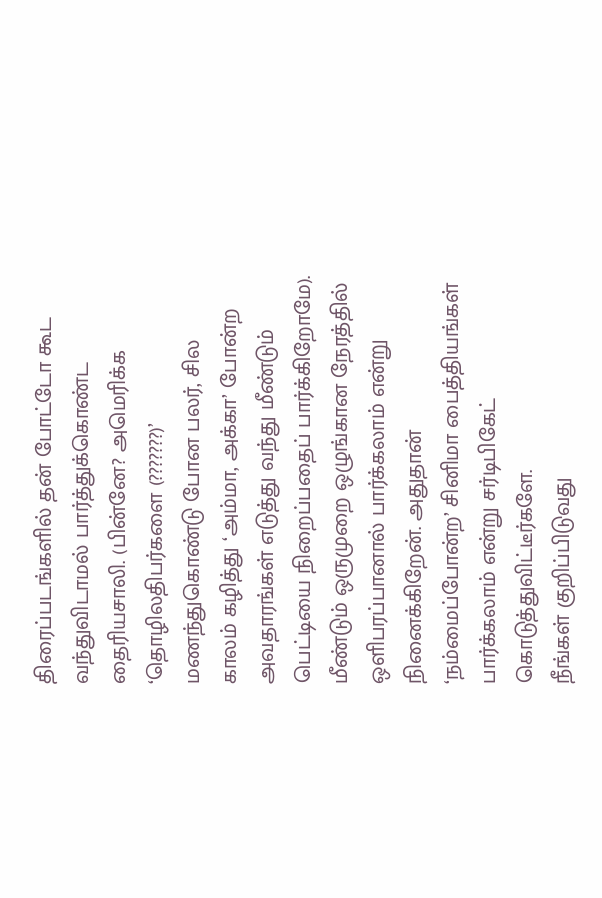திரைப்படங்களில் தன் போட்டோ கூட வந்துவிடாமல் பார்த்துக்கொண்ட தைரியசாலி. (பின்னே? அமெரிக்க ‘தொழிலதிபர்களை (???????)’ மணந்துகொண்டு போன பலர், சில காலம் கழித்து ‘அம்மா, அக்கா’ போன்ற அவதாரங்கள் எடுத்து வந்து மீண்டும் பெட்டியை நிறைப்பதைப் பார்க்கிறோமே).
மீண்டும் ஒருமுறை ஒழுங்கான நேரத்தில் ஒளிபரப்பானால் பார்க்கலாம் என்று நினைக்கிறேன். அதுதான் ‘நம்மைப்போன்ற’ சினிமா பைத்தியங்கள் பார்க்கலாம் என்று சர்டிபிகேட் கொடுத்துவிட்டீர்களே.
நீங்கள் குறிப்பிடுவது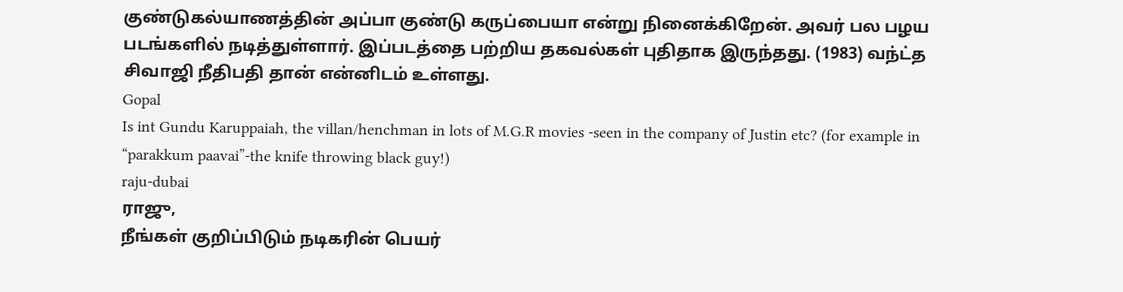குண்டுகல்யாணத்தின் அப்பா குண்டு கருப்பையா என்று நினைக்கிறேன். அவர் பல பழய படங்களில் நடித்துள்ளார். இப்படத்தை பற்றிய தகவல்கள் புதிதாக இருந்தது. (1983) வந்ட்த சிவாஜி நீதிபதி தான் என்னிடம் உள்ளது.
Gopal
Is int Gundu Karuppaiah, the villan/henchman in lots of M.G.R movies -seen in the company of Justin etc? (for example in “parakkum paavai”-the knife throwing black guy!)
raju-dubai
ராஜு,
நீங்கள் குறிப்பிடும் நடிகரின் பெயர்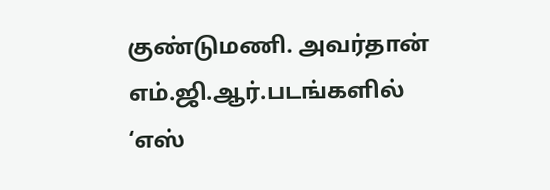குண்டுமணி. அவர்தான் எம்.ஜி.ஆர்.படங்களில் ‘எஸ்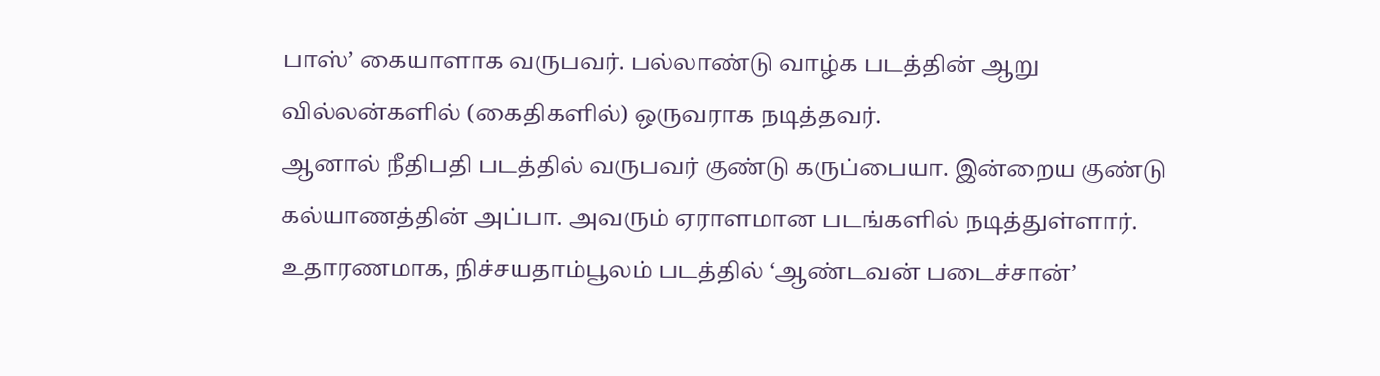பாஸ்’ கையாளாக வருபவர். பல்லாண்டு வாழ்க படத்தின் ஆறு வில்லன்களில் (கைதிகளில்) ஒருவராக நடித்தவர்.
ஆனால் நீதிபதி படத்தில் வருபவர் குண்டு கருப்பையா. இன்றைய குண்டு கல்யாணத்தின் அப்பா. அவரும் ஏராளமான படங்களில் நடித்துள்ளார். உதாரணமாக, நிச்சயதாம்பூலம் படத்தில் ‘ஆண்டவன் படைச்சான்’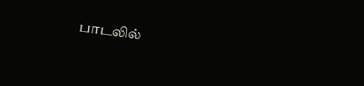பாடலில்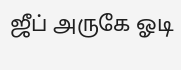ஜீப் அருகே ஓடி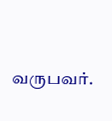வருபவர்.